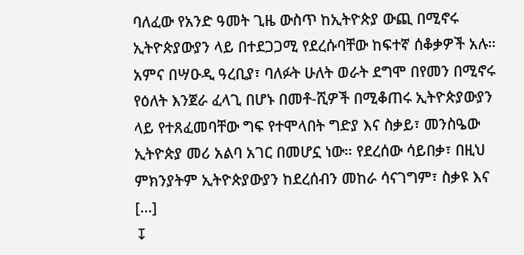ባለፈው የአንድ ዓመት ጊዜ ውስጥ ከኢትዮጵያ ውጪ በሚኖሩ ኢትዮጵያውያን ላይ በተደጋጋሚ የደረሱባቸው ከፍተኛ ሰቆቃዎች አሉ። አምና በሣዑዲ ዓረቢያ፣ ባለፉት ሁለት ወራት ደግሞ በየመን በሚኖሩ የዕለት እንጀራ ፈላጊ በሆኑ በመቶ-ሺዎች በሚቆጠሩ ኢትዮጵያውያን ላይ የተጸፈመባቸው ግፍ የተሞላበት ግድያ እና ስቃይ፣ መንስዔው ኢትዮጵያ መሪ አልባ አገር በመሆኗ ነው። የደረሰው ሳይበቃ፣ በዚህ ምክንያትም ኢትዮጵያውያን ከደረሰብን መከራ ሳናገግም፣ ስቃዩ እና […]
↧